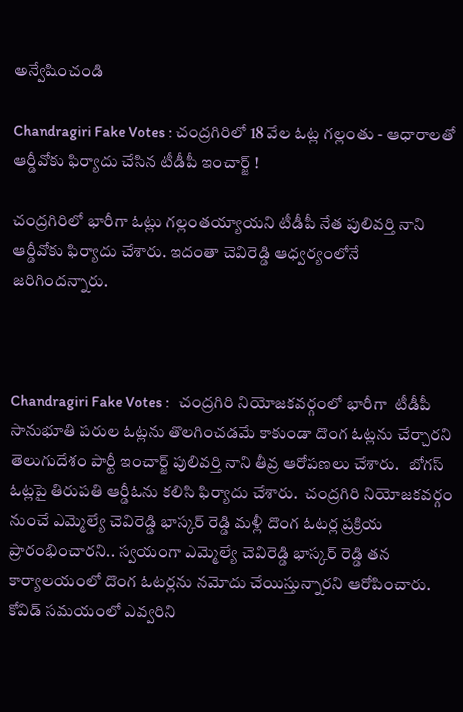అన్వేషించండి

Chandragiri Fake Votes : చంద్రగిరిలో 18 వేల ఓట్ల గల్లంతు - ఆధారాలతో ఆర్డీవోకు ఫిర్యాదు చేసిన టీడీపీ ఇంచార్జ్ !

చంద్రగిరిలో భారీగా ఓట్లు గల్లంతయ్యాయని టీడీపీ నేత పులివర్తి నాని ఆర్డీవోకు ఫిర్యాదు చేశారు. ఇదంతా చెవిరెడ్డి ఆధ్వర్యంలోనే జరిగిందన్నారు.



Chandragiri Fake Votes :   చంద్రగిరి నియోజకవర్గంలో భారీగా  టీడీపీ సానుభూతి పరుల ఓట్లను తొలగించడమే కాకుండా దొంగ ఓట్లను చేర్చారని తెలుగుదేశం పార్టీ ఇంచార్జ్ పులివర్తి నాని తీవ్ర ఆరోపణలు చేశారు.   బోగస్ ఓట్లపై తిరుపతి ఆర్డీఓను కలిసి ఫిర్యాదు చేశారు.  చంద్రగిరి నియోజకవర్గం నుంచే ఎమ్మెల్యే చెవిరెడ్డి భాస్కర్ రెడ్డి మళ్లీ దొంగ ఓటర్ల ప్రక్రియ ప్రారంభించారని.. స్వయంగా ఎమ్మెల్యే చెవిరెడ్డి భాస్కర్ రెడ్డి తన కార్యాలయంలో దొంగ ఓటర్లను నమోదు చేయిస్తున్నారని ఆరోపించారు.  కోవిడ్ సమయంలో ఎవ్వరిని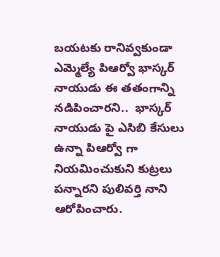బయటకు రానివ్వకుండా ఎమ్మెల్యే పిఆర్వో భాస్కర్ నాయుడు ఈ తతంగాన్ని నడిపించారని..  భాస్కర్ నాయుడు పై ఎసిబి కేసులు ఉన్నా పిఆర్వో గా నియమించుకుని కుట్రలు పన్నారని పులివర్తి నాని ఆరోపించారు.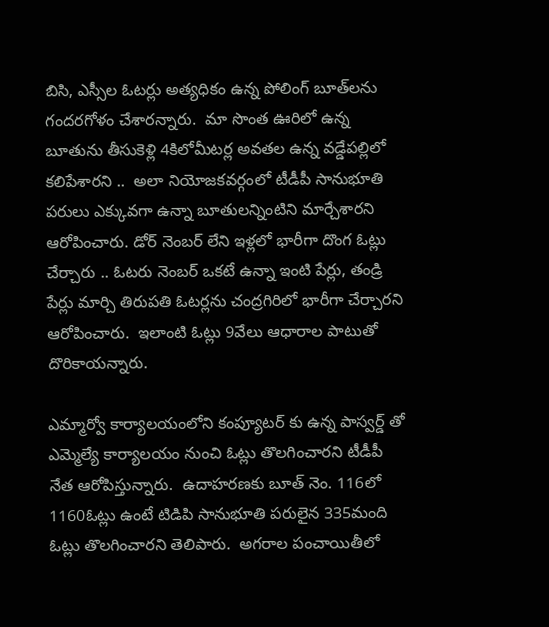బిసి, ఎస్సీల ఓటర్లు అత్యధికం ఉన్న పోలింగ్ బూత్‌లను గందరగోళం చేశారన్నారు.  మా సొంత ఊరిలో ఉన్న బూతును తీసుకెళ్లి 4కిలోమీటర్ల అవతల ఉన్న వడ్డేపల్లిలో కలిపేశారని ..  అలా నియోజకవర్గంలో టీడీపీ సానుభూతి పరులు ఎక్కువగా ఉన్నా బూతులన్నింటిని మార్చేశారని ఆరోపించారు. డోర్ నెంబర్ లేని ఇళ్లలో భారీగా దొంగ ఓట్లు చేర్చారు .. ఓటరు నెంబర్ ఒకటే ఉన్నా ఇంటి పేర్లు, తండ్రి పేర్లు మార్చి తిరుపతి ఓటర్లను చంద్రగిరిలో భారీగా చేర్చారని  ఆరోపించారు.  ఇలాంటి ఓట్లు 9వేలు ఆధారాల పాటుతో దొరికాయన్నారు.

ఎమ్మార్వో కార్యాలయంలోని కంప్యూటర్ కు ఉన్న పాస్వర్డ్ తో  ఎమ్మెల్యే కార్యాలయం నుంచి ఓట్లు తొలగించారని టీడీపీ నేత ఆరోపిస్తున్నారు.  ఉదాహరణకు బూత్ నెం. 116లో 1160ఓట్లు ఉంటే టిడిపి సానుభూతి పరులైన 335మంది ఓట్లు తొలగించారని తెలిపారు.  అగరాల పంచాయితీలో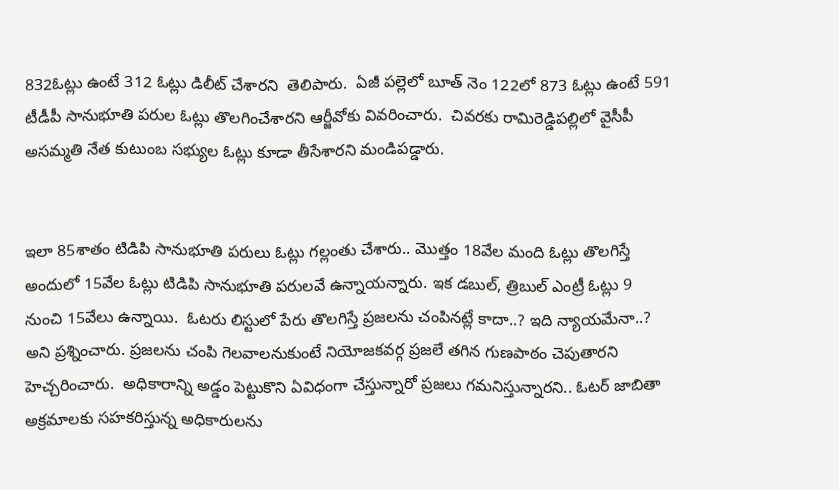832ఓట్లు ఉంటే 312 ఓట్లు డిలీట్ చేశారని  తెలిపారు.  ఏజీ పల్లెలో బూత్ నెం 122లో 873 ఓట్లు ఉంటే 591 టీడీపీ సానుభూతి పరుల ఓట్లు తొలగించేశారని ఆర్జీవోకు వివరించారు.  చివరకు రామిరెడ్డిపల్లిలో వైసీపీ అసమ్మతి నేత కుటుంబ సభ్యుల ఓట్లు కూడా తీసేశారని మండిపడ్డారు.


ఇలా 85శాతం టిడిపి సానుభూతి పరులు ఓట్లు గల్లంతు చేశారు.. మొత్తం 18వేల మంది ఓట్లు తొలగిస్తే అందులో 15వేల ఓట్లు టిడిపి సానుభూతి పరులవే ఉన్నాయన్నారు. ఇక డబుల్, త్రిబుల్ ఎంట్రీ ఓట్లు 9 నుంచి 15వేలు ఉన్నాయి.  ఓటరు లిస్టులో పేరు తొలగిస్తే ప్రజలను చంపినట్లే కాదా..? ఇది న్యాయమేనా..? అని ప్రశ్నించారు. ప్రజలను చంపి గెలవాలనుకుంటే నియోజకవర్గ ప్రజలే తగిన గుణపాఠం చెపుతారని హెచ్చరించారు.  అధికారాన్ని అడ్డం పెట్టుకొని ఏవిధంగా చేస్తున్నారో ప్రజలు గమనిస్తున్నారని.. ఓటర్ జాబితా అక్రమాలకు సహకరిస్తున్న అధికారులను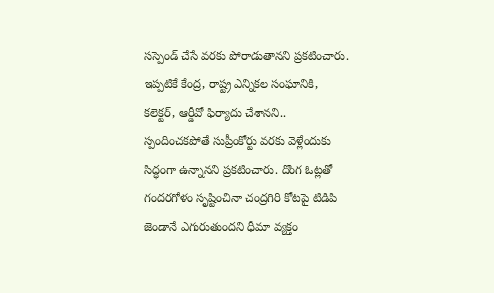సస్పెండ్ చేసే వరకు పోరాడుతానని ప్రకటించారు. ఇప్పటికే కేంద్ర, రాష్ట్ర ఎన్నికల సంఘానికి, కలెక్టర్, ఆర్డీవో ఫిర్యాదు చేశానని..  స్పందించకపోతే సుప్రీంకోర్టు వరకు వెళ్లేందుకు సిద్ధంగా ఉన్నానని ప్రకటించారు. దొంగ ఓట్లతో గందరగోళం సృష్టించినా చంద్రగిరి కోటపై టిడిపి జెండానే ఎగురుతుందని ధీమా వ్యక్తం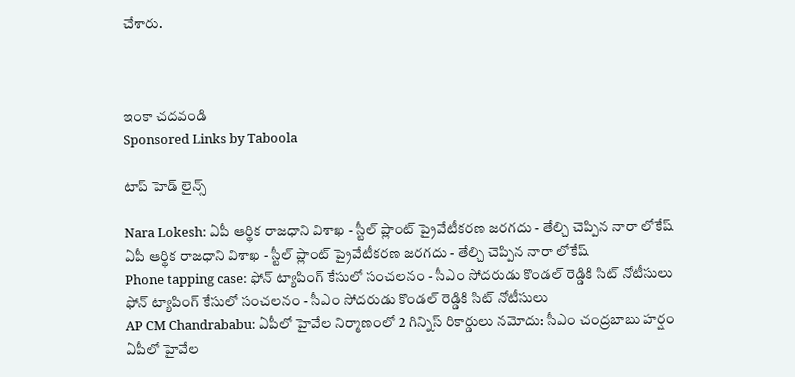చేశారు.



ఇంకా చదవండి
Sponsored Links by Taboola

టాప్ హెడ్ లైన్స్

Nara Lokesh: ఏపీ ఆర్థిక రాజధాని విశాఖ - స్టీల్ ప్లాంట్ ప్రైవేటీకరణ జరగదు - తేల్చి చెప్పిన నారా లోకేష్
ఏపీ ఆర్థిక రాజధాని విశాఖ - స్టీల్ ప్లాంట్ ప్రైవేటీకరణ జరగదు - తేల్చి చెప్పిన నారా లోకేష్
Phone tapping case: ఫోన్ ట్యాపింగ్ కేసులో సంచలనం - సీఎం సోదరుడు కొండల్ రెడ్డికి సిట్ నోటీసులు
ఫోన్ ట్యాపింగ్ కేసులో సంచలనం - సీఎం సోదరుడు కొండల్ రెడ్డికి సిట్ నోటీసులు
AP CM Chandrababu: ఏపీలో హైవేల నిర్మాణంలో 2 గిన్నిస్ రికార్డులు నమోదు: సీఎం చంద్రబాబు హర్షం
ఏపీలో హైవేల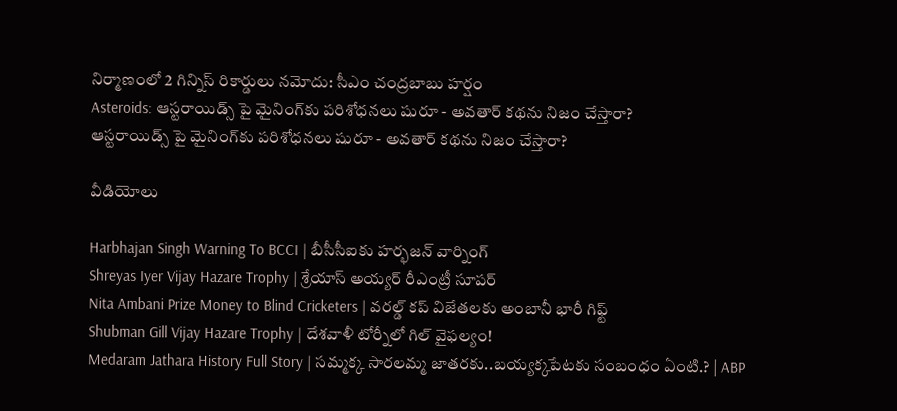నిర్మాణంలో 2 గిన్నిస్ రికార్డులు నమోదు: సీఎం చంద్రబాబు హర్షం
Asteroids: ఆస్టరాయిడ్స్ పై మైనింగ్‌కు పరిశోధనలు షురూ - అవతార్‌ కథను నిజం చేస్తారా?
ఆస్టరాయిడ్స్ పై మైనింగ్‌కు పరిశోధనలు షురూ - అవతార్‌ కథను నిజం చేస్తారా?

వీడియోలు

Harbhajan Singh Warning To BCCI | బీసీసీఐకు హర్భజన్ వార్నింగ్
Shreyas Iyer Vijay Hazare Trophy | శ్రేయాస్ అయ్య‌ర్‌ రీఎంట్రీ సూపర్
Nita Ambani Prize Money to Blind Cricketers | వరల్డ్ కప్ విజేతలకు అంబానీ భారీ గిఫ్ట్
Shubman Gill Vijay Hazare Trophy | దేశవాళీ టోర్నీలో గిల్ వైఫల్యం!
Medaram Jathara History Full Story | సమ్మక్క సారలమ్మ జాతరకు..బయ్యక్కపేటకు సంబంధం ఏంటి.? | ABP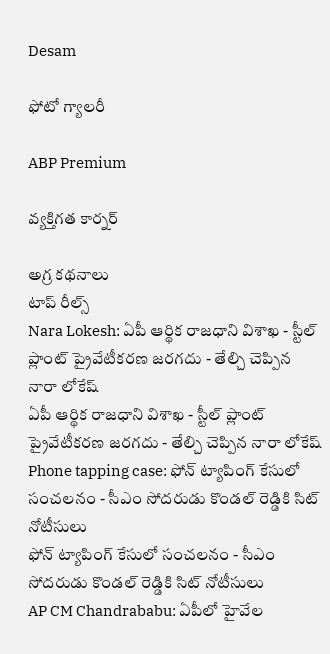Desam

ఫోటో గ్యాలరీ

ABP Premium

వ్యక్తిగత కార్నర్

అగ్ర కథనాలు
టాప్ రీల్స్
Nara Lokesh: ఏపీ ఆర్థిక రాజధాని విశాఖ - స్టీల్ ప్లాంట్ ప్రైవేటీకరణ జరగదు - తేల్చి చెప్పిన నారా లోకేష్
ఏపీ ఆర్థిక రాజధాని విశాఖ - స్టీల్ ప్లాంట్ ప్రైవేటీకరణ జరగదు - తేల్చి చెప్పిన నారా లోకేష్
Phone tapping case: ఫోన్ ట్యాపింగ్ కేసులో సంచలనం - సీఎం సోదరుడు కొండల్ రెడ్డికి సిట్ నోటీసులు
ఫోన్ ట్యాపింగ్ కేసులో సంచలనం - సీఎం సోదరుడు కొండల్ రెడ్డికి సిట్ నోటీసులు
AP CM Chandrababu: ఏపీలో హైవేల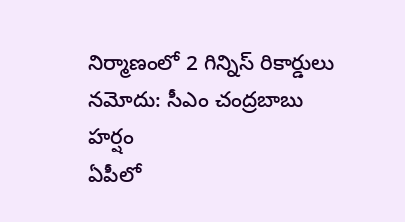నిర్మాణంలో 2 గిన్నిస్ రికార్డులు నమోదు: సీఎం చంద్రబాబు హర్షం
ఏపీలో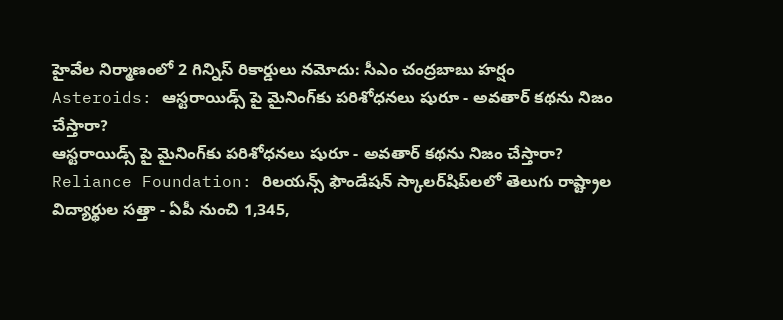హైవేల నిర్మాణంలో 2 గిన్నిస్ రికార్డులు నమోదు: సీఎం చంద్రబాబు హర్షం
Asteroids: ఆస్టరాయిడ్స్ పై మైనింగ్‌కు పరిశోధనలు షురూ - అవతార్‌ కథను నిజం చేస్తారా?
ఆస్టరాయిడ్స్ పై మైనింగ్‌కు పరిశోధనలు షురూ - అవతార్‌ కథను నిజం చేస్తారా?
Reliance Foundation: రిలయన్స్ ఫౌండేషన్ స్కాలర్‌షిప్‌లలో తెలుగు రాష్ట్రాల విద్యార్థుల సత్తా - ఏపీ నుంచి 1,345,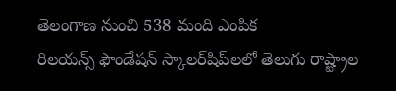తెలంగాణ నుంచి 538 మంది ఎంపిక
రిలయన్స్ ఫౌండేషన్ స్కాలర్‌షిప్‌లలో తెలుగు రాష్ట్రాల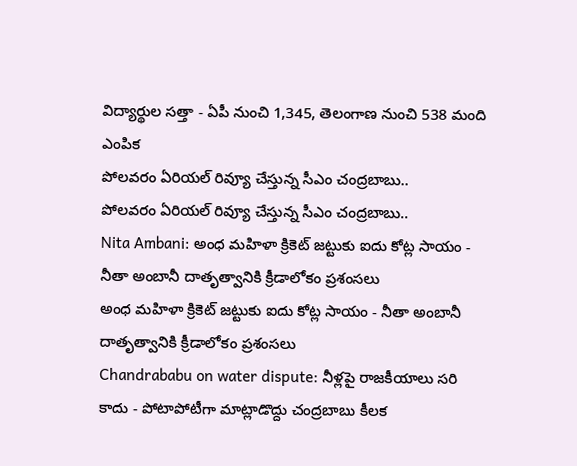విద్యార్థుల సత్తా - ఏపీ నుంచి 1,345, తెలంగాణ నుంచి 538 మంది ఎంపిక
పోలవరం ఏరియల్‌ రివ్యూ చేస్తున్న సీఎం చంద్రబాబు..
పోలవరం ఏరియల్‌ రివ్యూ చేస్తున్న సీఎం చంద్రబాబు..
Nita Ambani: అంధ మహిళా క్రికెట్ జట్టుకు ఐదు కోట్ల సాయం - నీతా అంబానీ దాతృత్వానికి క్రీడాలోకం ప్రశంసలు
అంధ మహిళా క్రికెట్ జట్టుకు ఐదు కోట్ల సాయం - నీతా అంబానీ దాతృత్వానికి క్రీడాలోకం ప్రశంసలు
Chandrababu on water dispute: నీళ్లపై రాజకీయాలు సరి కాదు - పోటాపోటీగా మాట్లాడొద్దు చంద్రబాబు కీలక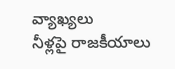వ్యాఖ్యలు
నీళ్లపై రాజకీయాలు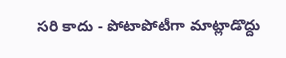సరి కాదు - పోటాపోటీగా మాట్లాడొద్దు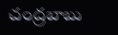చంద్రబాబు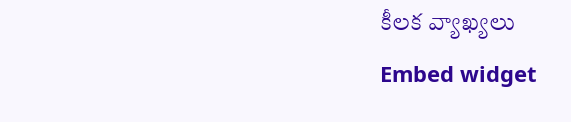కీలక వ్యాఖ్యలు
Embed widget